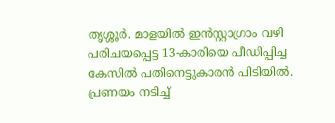തൃശ്ശൂർ. മാളയിൽ ഇൻസ്റ്റാഗ്രാം വഴി പരിചയപ്പെട്ട 13-കാരിയെ പീഡിപ്പിച്ച കേസിൽ പതിനെട്ടുകാരൻ പിടിയിൽ. പ്രണയം നടിച്ച്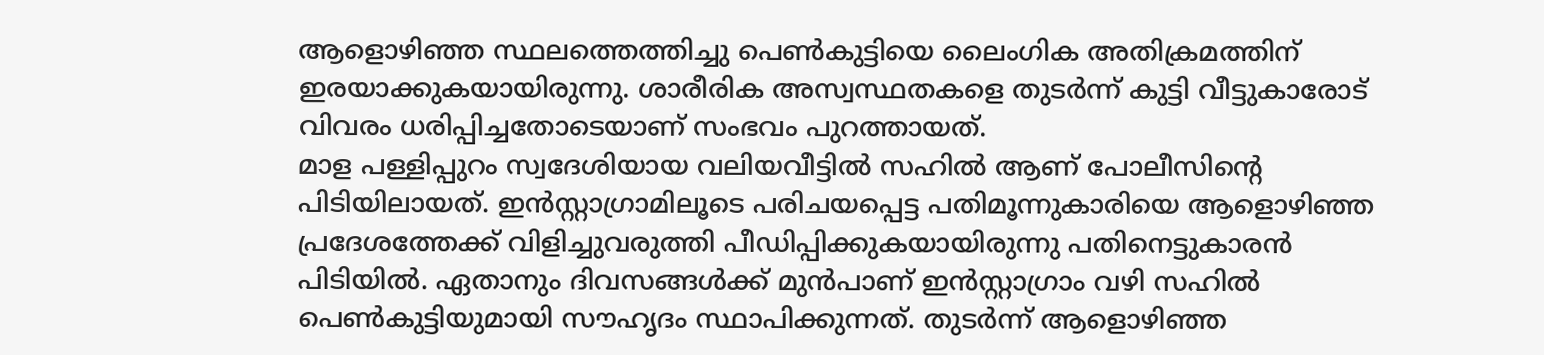ആളൊഴിഞ്ഞ സ്ഥലത്തെത്തിച്ചു പെൺകുട്ടിയെ ലൈംഗിക അതിക്രമത്തിന് ഇരയാക്കുകയായിരുന്നു. ശാരീരിക അസ്വസ്ഥതകളെ തുടർന്ന് കുട്ടി വീട്ടുകാരോട് വിവരം ധരിപ്പിച്ചതോടെയാണ് സംഭവം പുറത്തായത്.
മാള പള്ളിപ്പുറം സ്വദേശിയായ വലിയവീട്ടിൽ സഹിൽ ആണ് പോലീസിന്റെ പിടിയിലായത്. ഇൻസ്റ്റാഗ്രാമിലൂടെ പരിചയപ്പെട്ട പതിമൂന്നുകാരിയെ ആളൊഴിഞ്ഞ പ്രദേശത്തേക്ക് വിളിച്ചുവരുത്തി പീഡിപ്പിക്കുകയായിരുന്നു പതിനെട്ടുകാരൻ പിടിയിൽ. ഏതാനും ദിവസങ്ങൾക്ക് മുൻപാണ് ഇൻസ്റ്റാഗ്രാം വഴി സഹിൽ പെൺകുട്ടിയുമായി സൗഹൃദം സ്ഥാപിക്കുന്നത്. തുടർന്ന് ആളൊഴിഞ്ഞ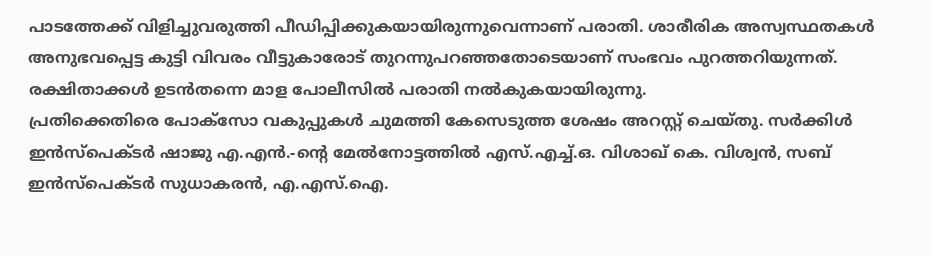പാടത്തേക്ക് വിളിച്ചുവരുത്തി പീഡിപ്പിക്കുകയായിരുന്നുവെന്നാണ് പരാതി. ശാരീരിക അസ്വസ്ഥതകൾ അനുഭവപ്പെട്ട കുട്ടി വിവരം വീട്ടുകാരോട് തുറന്നുപറഞ്ഞതോടെയാണ് സംഭവം പുറത്തറിയുന്നത്. രക്ഷിതാക്കൾ ഉടൻതന്നെ മാള പോലീസിൽ പരാതി നൽകുകയായിരുന്നു.
പ്രതിക്കെതിരെ പോക്സോ വകുപ്പുകൾ ചുമത്തി കേസെടുത്ത ശേഷം അറസ്റ്റ് ചെയ്തു. സർക്കിൾ ഇൻസ്പെക്ടർ ഷാജു എ.എൻ.-ന്റെ മേൽനോട്ടത്തിൽ എസ്.എച്ച്.ഒ. വിശാഖ് കെ. വിശ്വൻ, സബ് ഇൻസ്പെക്ടർ സുധാകരൻ, എ.എസ്.ഐ.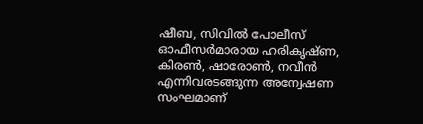ഷീബ, സിവിൽ പോലീസ് ഓഫീസർമാരായ ഹരികൃഷ്ണ, കിരൺ, ഷാരോൺ, നവീൻ എന്നിവരടങ്ങുന്ന അന്വേഷണ സംഘമാണ്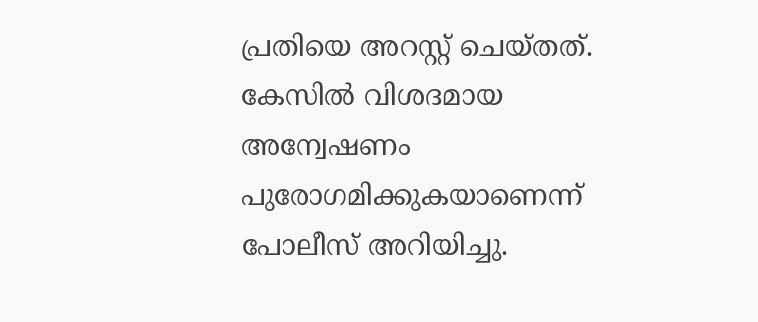പ്രതിയെ അറസ്റ്റ് ചെയ്തത്. കേസിൽ വിശദമായ അന്വേഷണം പുരോഗമിക്കുകയാണെന്ന് പോലീസ് അറിയിച്ചു.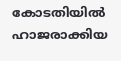കോടതിയിൽ ഹാജരാക്കിയ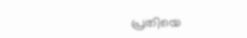പ്രതിയെ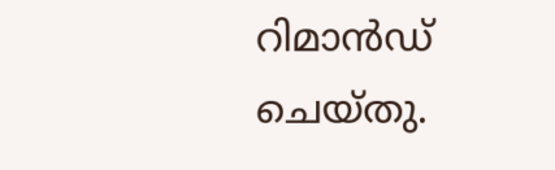റിമാൻഡ് ചെയ്തു.